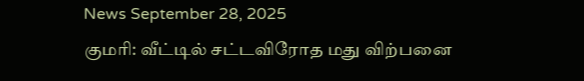News September 28, 2025
குமரி: வீட்டில் சட்டவிரோத மது விற்பனை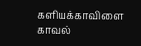களியக்காவிளை காவல்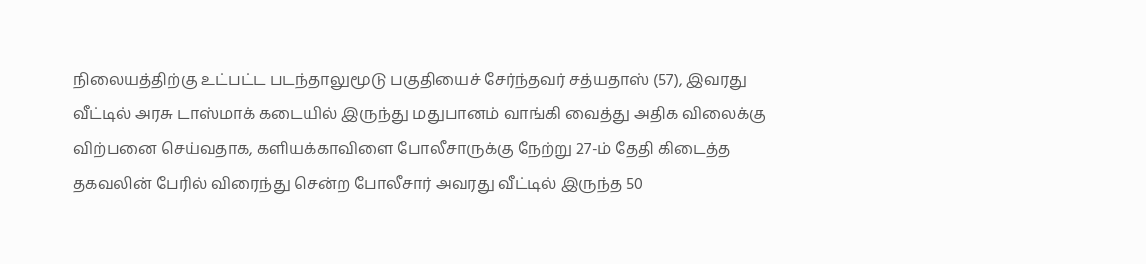நிலையத்திற்கு உட்பட்ட படந்தாலுமூடு பகுதியைச் சேர்ந்தவர் சத்யதாஸ் (57), இவரது வீட்டில் அரசு டாஸ்மாக் கடையில் இருந்து மதுபானம் வாங்கி வைத்து அதிக விலைக்கு விற்பனை செய்வதாக, களியக்காவிளை போலீசாருக்கு நேற்று 27-ம் தேதி கிடைத்த தகவலின் பேரில் விரைந்து சென்ற போலீசார் அவரது வீட்டில் இருந்த 50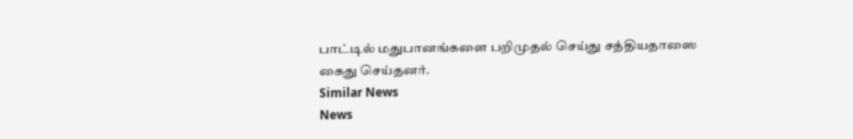பாட்டில் மதுபானங்களை பறிமுதல் செய்து சத்தியதாஸை கைது செய்தனர்.
Similar News
News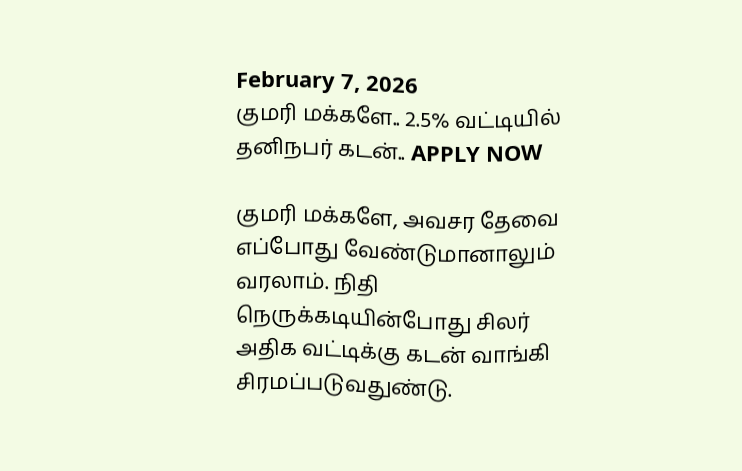February 7, 2026
குமரி மக்களே.. 2.5% வட்டியில் தனிநபர் கடன்.. APPLY NOW

குமரி மக்களே, அவசர தேவை எப்போது வேண்டுமானாலும் வரலாம். நிதி நெருக்கடியின்போது சிலர் அதிக வட்டிக்கு கடன் வாங்கி சிரமப்படுவதுண்டு.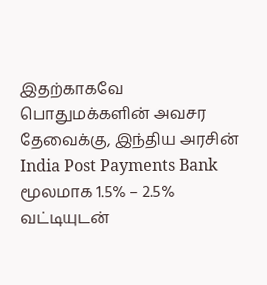இதற்காகவே பொதுமக்களின் அவசர தேவைக்கு, இந்திய அரசின் India Post Payments Bank மூலமாக 1.5% – 2.5% வட்டியுடன்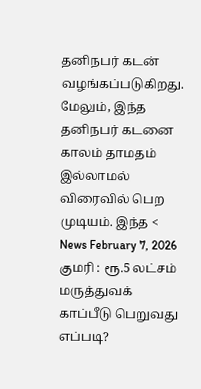தனிநபர் கடன் வழங்கப்படுகிறது. மேலும், இந்த தனிநபர் கடனை காலம் தாமதம் இல்லாமல் விரைவில் பெற முடியம். இந்த <
News February 7, 2026
குமரி : ரூ.5 லட்சம் மருத்துவக் காப்பீடு பெறுவது எப்படி?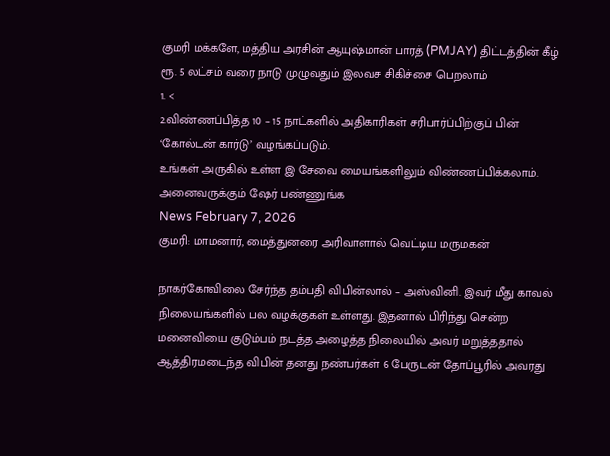குமரி மக்களே, மத்திய அரசின் ஆயுஷ்மான் பாரத் (PMJAY) திட்டத்தின் கீழ் ரூ. 5 லட்சம் வரை நாடு முழுவதும் இலவச சிகிச்சை பெறலாம்
1. <
2.விண்ணப்பித்த 10 – 15 நாட்களில் அதிகாரிகள் சரிபார்ப்பிற்குப் பின் ‘கோல்டன் கார்டு’ வழங்கப்படும்.
உங்கள் அருகில் உள்ள இ சேவை மையங்களிலும் விண்ணப்பிக்கலாம். அனைவருக்கும் ஷேர் பண்ணுங்க
News February 7, 2026
குமரி: மாமனார், மைத்துனரை அரிவாளால் வெட்டிய மருமகன்

நாகர்கோவிலை சேர்ந்த தம்பதி விபின்லால் – அஸ்வினி. இவர் மீது காவல் நிலையங்களில் பல வழக்குகள் உள்ளது. இதனால் பிரிந்து சென்ற மனைவியை குடும்பம் நடத்த அழைத்த நிலையில் அவர் மறுத்ததால் ஆத்திரமடைந்த விபின் தனது நண்பர்கள் 6 பேருடன் தோப்பூரில் அவரது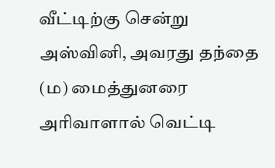வீட்டிற்கு சென்று அஸ்வினி, அவரது தந்தை (ம) மைத்துனரை அரிவாளால் வெட்டி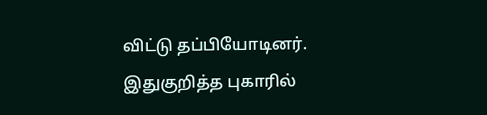விட்டு தப்பியோடினர். இதுகுறித்த புகாரில்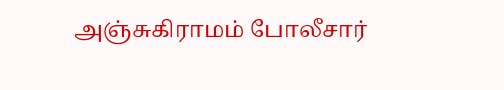அஞ்சுகிராமம் போலீசார்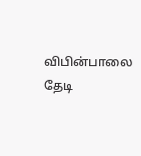விபின்பாலை தேடி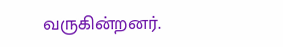வருகின்றனர்.